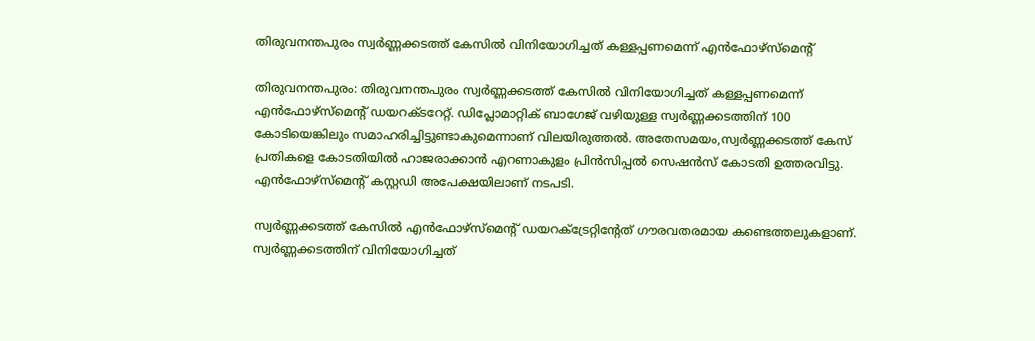തിരുവനന്തപുരം സ്വര്‍ണ്ണക്കടത്ത് കേസില്‍ വിനിയോഗിച്ചത് കള്ളപ്പണമെന്ന് എന്‍ഫോഴ്സ്മെന്റ്

തിരുവനന്തപുരം: തിരുവനന്തപുരം സ്വര്‍ണ്ണക്കടത്ത് കേസില്‍ വിനിയോഗിച്ചത് കള്ളപ്പണമെന്ന് എന്‍ഫോഴ്സ്മെന്റ് ഡയറക്ടറേറ്റ്. ഡിപ്ലോമാറ്റിക് ബാഗേജ് വഴിയുള്ള സ്വര്‍ണ്ണക്കടത്തിന് 100 കോടിയെങ്കിലും സമാഹരിച്ചിട്ടുണ്ടാകുമെന്നാണ് വിലയിരുത്തല്‍. അതേസമയം,സ്വര്‍ണ്ണക്കടത്ത് കേസ് പ്രതികളെ കോടതിയില്‍ ഹാജരാക്കാന്‍ എറണാകുളം പ്രിന്‍സിപ്പല്‍ സെഷന്‍സ് കോടതി ഉത്തരവിട്ടു. എന്‍ഫോഴ്സ്മെന്റ് കസ്റ്റഡി അപേക്ഷയിലാണ് നടപടി.

സ്വര്‍ണ്ണക്കടത്ത് കേസില്‍ എന്‍ഫോഴ്സ്മെന്റ് ഡയറക്ട്രേറ്റിന്റേത് ഗൗരവതരമായ കണ്ടെത്തലുകളാണ്. സ്വര്‍ണ്ണക്കടത്തിന് വിനിയോഗിച്ചത്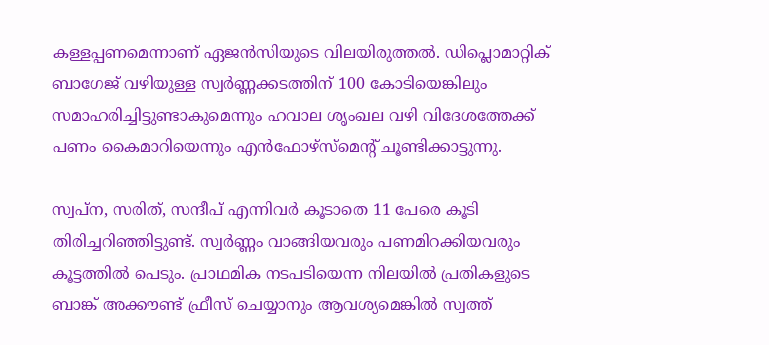കള്ളപ്പണമെന്നാണ് ഏജന്‍സിയുടെ വിലയിരുത്തല്‍. ഡിപ്ലൊമാറ്റിക് ബാഗേജ് വഴിയുള്ള സ്വര്‍ണ്ണക്കടത്തിന് 100 കോടിയെങ്കിലും സമാഹരിച്ചിട്ടുണ്ടാകുമെന്നും ഹവാല ശൃംഖല വഴി വിദേശത്തേക്ക് പണം കൈമാറിയെന്നും എന്‍ഫോഴ്സ്മെന്റ് ചൂണ്ടിക്കാട്ടുന്നു.

സ്വപ്ന, സരിത്, സന്ദീപ് എന്നിവര്‍ കൂടാതെ 11 പേരെ കൂടി തിരിച്ചറിഞ്ഞിട്ടുണ്ട്. സ്വര്‍ണ്ണം വാങ്ങിയവരും പണമിറക്കിയവരും കൂട്ടത്തില്‍ പെടും. പ്രാഥമിക നടപടിയെന്ന നിലയില്‍ പ്രതികളുടെ ബാങ്ക് അക്കൗണ്ട് ഫ്രീസ് ചെയ്യാനും ആവശ്യമെങ്കില്‍ സ്വത്ത്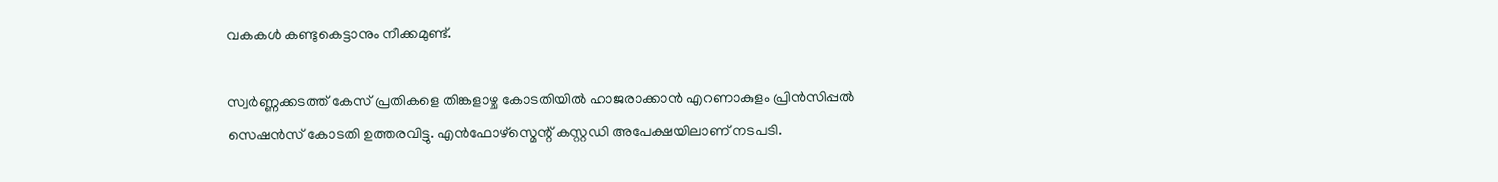വകകള്‍ കണ്ടുകെട്ടാനും നീക്കമുണ്ട്.

സ്വര്‍ണ്ണക്കടത്ത് കേസ് പ്രതികളെ തിങ്കളാഴ്ച കോടതിയില്‍ ഹാജരാക്കാന്‍ എറണാകുളം പ്രിന്‍സിപ്പല്‍ സെഷന്‍സ് കോടതി ഉത്തരവിട്ടു. എന്‍ഫോഴ്സ്മെന്റ് കസ്റ്റഡി അപേക്ഷയിലാണ് നടപടി.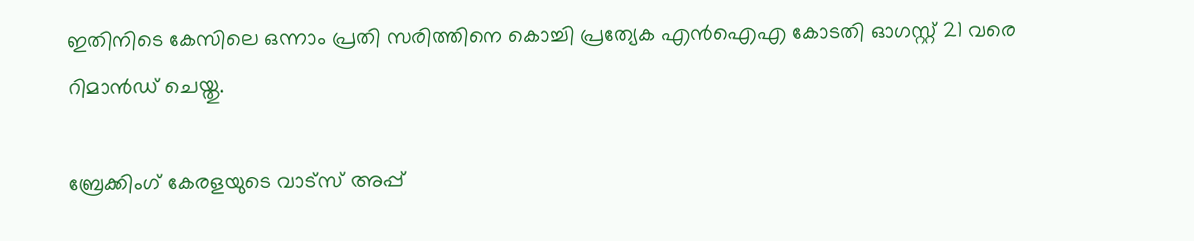ഇതിനിടെ കേസിലെ ഒന്നാം പ്രതി സരിത്തിനെ കൊച്ചി പ്രത്യേക എന്‍ഐഎ കോടതി ഓഗസ്റ്റ് 21 വരെ റിമാന്‍ഡ് ചെയ്തു.

ബ്രേക്കിംഗ് കേരളയുടെ വാട്സ് അപ്പ്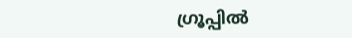ഗ്രൂപ്പിൽ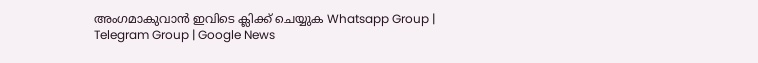അംഗമാകുവാൻ ഇവിടെ ക്ലിക്ക് ചെയ്യുക Whatsapp Group | Telegram Group | Google News